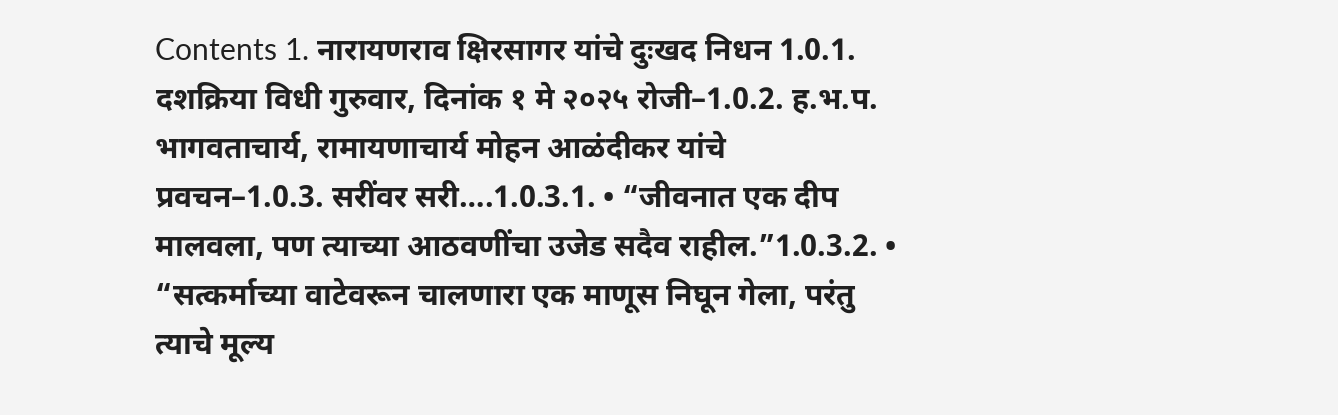Contents 1. नारायणराव क्षिरसागर यांचे दुःखद निधन 1.0.1. दशक्रिया विधी गुरुवार, दिनांक १ मे २०२५ रोजी–1.0.2. ह.भ.प. भागवताचार्य, रामायणाचार्य मोहन आळंदीकर यांचे प्रवचन–1.0.3. सरींवर सरी….1.0.3.1. • “जीवनात एक दीप मालवला, पण त्याच्या आठवणींचा उजेड सदैव राहील.”1.0.3.2. • “सत्कर्माच्या वाटेवरून चालणारा एक माणूस निघून गेला, परंतु त्याचे मूल्य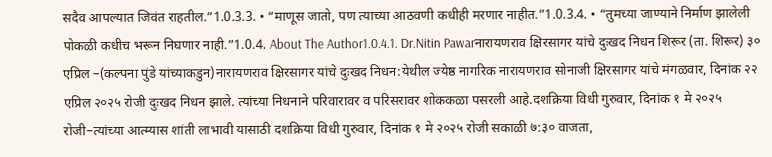सदैव आपल्यात जिवंत राहतील.”1.0.3.3. • “माणूस जातो, पण त्याच्या आठवणी कधीही मरणार नाहीत.”1.0.3.4. • “तुमच्या जाण्याने निर्माण झालेली पोकळी कधीच भरून निघणार नाही.”1.0.4. About The Author1.0.4.1. Dr.Nitin Pawarनारायणराव क्षिरसागर यांचे दुःखद निधन शिरूर (ता. शिरूर) ३० एप्रिल –(कल्पना पुंडे यांच्याकडुन)नारायणराव क्षिरसागर यांचे दुःखद निधन:येथील ज्येष्ठ नागरिक नारायणराव सोनाजी क्षिरसागर यांचे मंगळवार, दिनांक २२ एप्रिल २०२५ रोजी दुःखद निधन झाले. त्यांच्या निधनाने परिवारावर व परिसरावर शोककळा पसरली आहे.दशक्रिया विधी गुरुवार, दिनांक १ मे २०२५ रोजी–त्यांच्या आत्म्यास शांती लाभावी यासाठी दशक्रिया विधी गुरुवार, दिनांक १ मे २०२५ रोजी सकाळी ७:३० वाजता,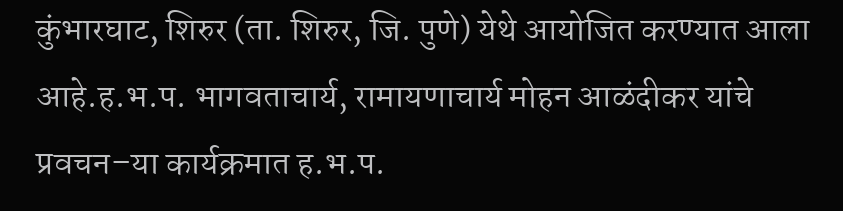कुंभारघाट, शिरुर (ता. शिरुर, जि. पुणे) येथे आयोजित करण्यात आला आहे.ह.भ.प. भागवताचार्य, रामायणाचार्य मोहन आळंदीकर यांचे प्रवचन–या कार्यक्रमात ह.भ.प.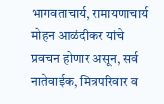भागवताचार्य, रामायणाचार्य मोहन आळंदीकर यांचे प्रवचन होणार असून, सर्व नातेवाईक, मित्रपरिवार व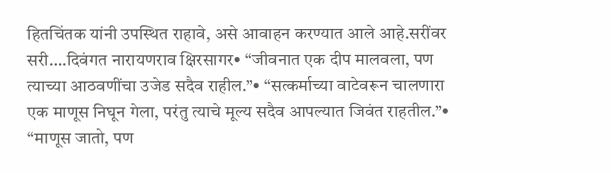हितचिंतक यांनी उपस्थित राहावे, असे आवाहन करण्यात आले आहे.सरींवर सरी….दिवंगत नारायणराव क्षिरसागर• “जीवनात एक दीप मालवला, पण त्याच्या आठवणींचा उजेड सदैव राहील.”• “सत्कर्माच्या वाटेवरून चालणारा एक माणूस निघून गेला, परंतु त्याचे मूल्य सदैव आपल्यात जिवंत राहतील.”• “माणूस जातो, पण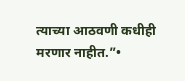त्याच्या आठवणी कधीही मरणार नाहीत.”•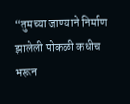“तुमच्या जाण्याने निर्माण झालेली पोकळी कधीच भरून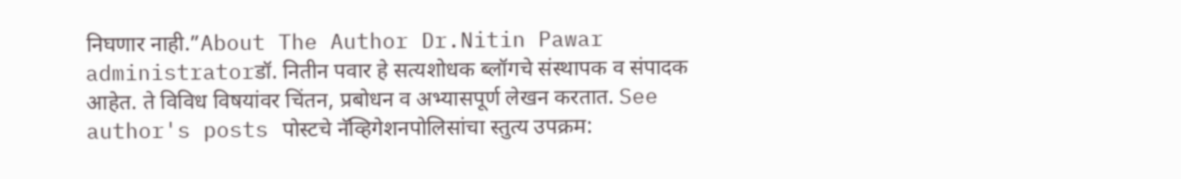निघणार नाही.”About The Author Dr.Nitin Pawar administratorडॉ. नितीन पवार हे सत्यशोधक ब्लॉगचे संस्थापक व संपादक आहेत. ते विविध विषयांवर चिंतन, प्रबोधन व अभ्यासपूर्ण लेखन करतात. See author's posts पोस्टचे नॅव्हिगेशनपोलिसांचा स्तुत्य उपक्रम: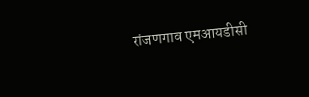रांजणगाव एमआयडीसी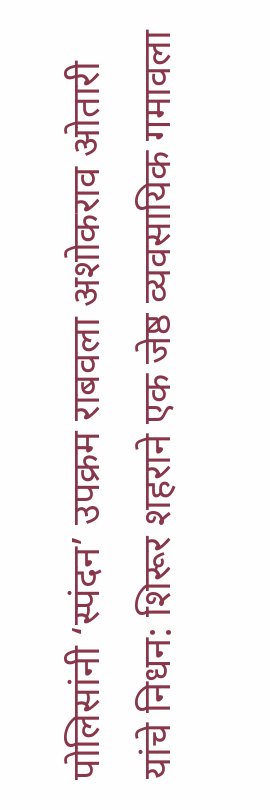पोलिसांनी ‘स्पंदन’ उपक्रम राबवला अशोकराव ओतारी यांचे निधन: शिरूर शहराने एक जेष्ठ व्यवसायिक गमावला